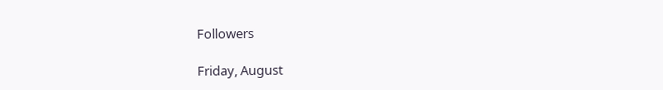Followers

Friday, August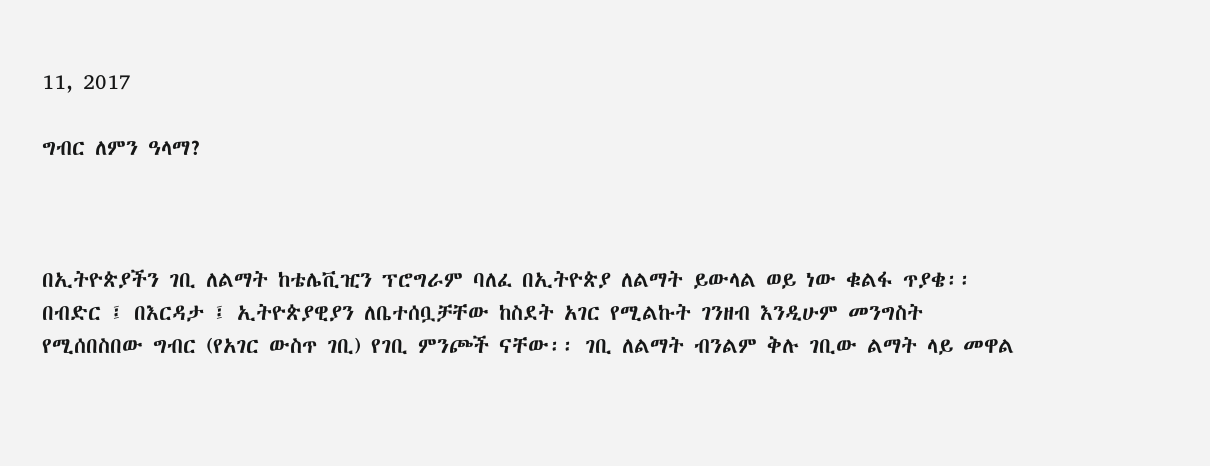11, 2017

ግብር ለምን ዓላማ?



በኢትዮጵያችን ገቢ ለልማት ከቴሌቪዢን ፕሮግራም ባለፈ በኢትዮጵያ ለልማት ይውላል ወይ ነው ቁልፋ ጥያቄ፡፡ በብድር ፤ በእርዳታ ፤ ኢትዮጵያዊያን ለቤተሰቧቻቸው ከስደት አገር የሚልኩት ገንዘብ እንዲሁም መንግስት የሚሰበስበው ግብር (የአገር ውስጥ ገቢ) የገቢ ምንጮች ናቸው፡፡ ገቢ ለልማት ብንልም ቅሉ ገቢው ልማት ላይ መዋል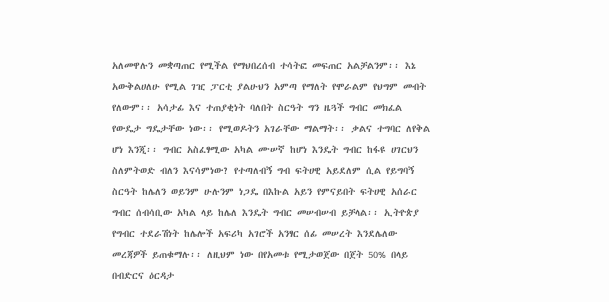አለመዋሉን መቋጣጠር የሚችል የማህበረሰብ ተሳትፎ መፍጠር አልቻልንም፡፡ እኔ አውቅልሀለሁ የሚል ገዢ ፓርቲ ያልሁህን አምጣ የማለት የሞራልም የህግም መብት የለውም፡፡ አሳታፊ እና ተጠያቂነት ባለበት ስርዓት ግን ዜጓች ግብር መክፈል የውዴታ ግዴታቸው ነው፡፡ የሚወዶትን አገራቸው ማልማት፡፡ ቃልና ተግባር ለየቅል ሆነ እንጂ፡፡ ግብር አስፈፃሚው አካል ሙሠኛ ከሆነ እንዴት ግብር ከፋዩ ሀገርህን ስለምትወድ ብለን እናሳምነው? የተጣለብኝ ግብ ፍትሀዊ አይደለም ሲል የይግባኝ ስርዓት ከሌለን ወይንም ሁሉንም ነጋዴ በእኩል አይን የምናይበት ፍትሀዊ አሰራር ግብር ሰብሳቢው አካል ላይ ከሌለ እንዴት ግብር መሠብሠብ ይቻላል፡፡ ኢትዮጵያ የግብር ተደራሽነት ከሌሎች አፍሪካ አገሮች አንፃር ሰፊ መሠረት እንደሌለው መረጃዎች ይጠቁማሉ፡፡ ለዚህም ነው በየአመቱ የሚታወጀው በጀት 50% በላይ በብድርና ዕርዳታ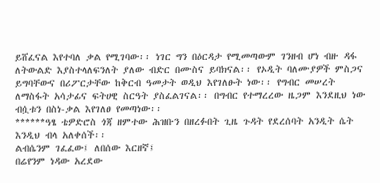ይሸፈናል እየተባለ ቃል የሚገባው፡፡ ነገር ግን በዕርዳታ የሚመጣውም ገንዘብ ሆነ ብዙ ዳፋ ለትውልድ እያስተላለፍንለት ያለው ብድር በሙስና ይባክናል፡፡ የኦዲት ባለሙያዎች ምስጋና ይግባቸውና በሪፖርታቸው ከቅርብ ዓመታት ወዲህ እየገለፁት ነው፡፡ የግብር መሠረት ለማስፋት አሳታፊና ፍትሀዊ ስርዓት ያስፈልገናል፡፡ በግብር የተማረረው ዜጋም እንደዚህ ነው ብሷቱን በስነ-ቃል እየገለፀ የመጣነው፡፡
******ዓፄ ቴዎድሮስ ጎጃ ዘምተው ሕዝቡን በዘረፉበት ጊዜ ጉዳት የደረሰባት አንዲት ሴት እንዲህ ብላ አለቀሰች፡፡
ልብሴንም ገፈፈው፤ ለበሰው እርዘኛ፤
በሬየንም ነዳው አረደው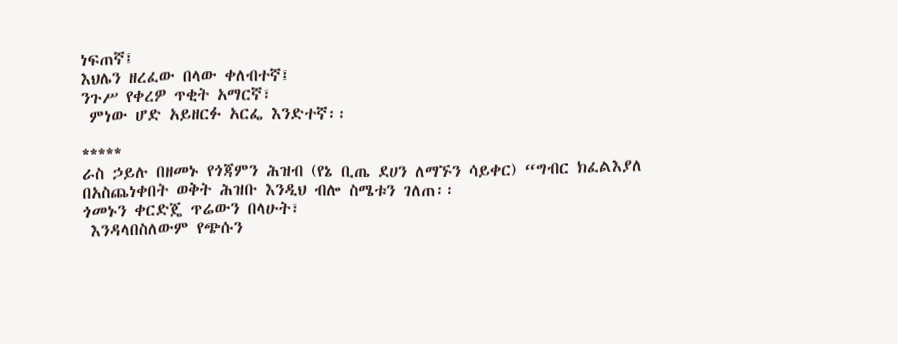ነፍጠኛ፤
እህሌን ዘረፈው በላው ቀለብተኛ፤
ንጉሥ የቀረዎ ጥቂት አማርኛ፣
 ምነው ሆድ አይዘርፉ አርፌ እንድተኛ፡፡

*****
ራስ ኃይሉ በዘመኑ የጎጃምን ሕዝብ (የኔ ቢጤ ደሀን ለማኙን ሳይቀር) “ግብር ክፈልእያለ በአስጨነቀበት ወቅት ሕዝቡ እንዲህ ብሎ ስሜቱን ገለጠ፡፡
ጎመኑን ቀርድጄ ጥሬውን በላሁት፣
 እንዳላበስለውም የጭሱን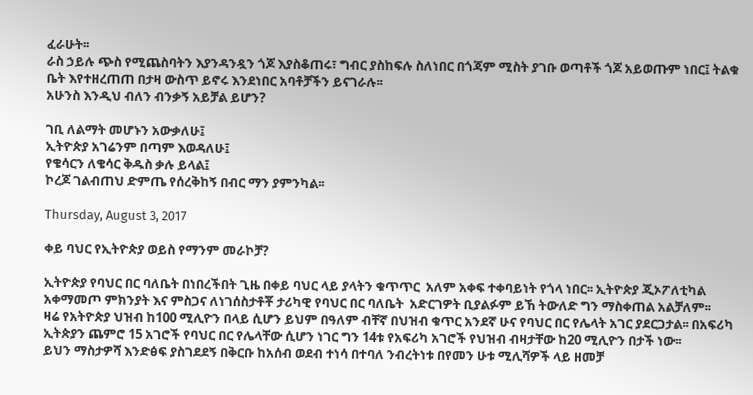ፈራሁት፡፡
ራስ ኃይሉ ጭስ የሚጨስባትን እያንዳንዷን ጎጆ እያስቆጠሩ፣ ግብር ያስከፍሉ ስለነበር በጎጃም ሚስት ያገቡ ወጣቶች ጎጆ አይወጡም ነበር፤ ትልቁ ቤት እየተዘረጠጠ በታዛ ውስጥ ይኖሩ እንደነበር አባቶቻችን ይናገራሉ፡፡
አሁንስ እንዲህ ብለን ብንቃኝ አይቻል ይሆን?

ገቢ ለልማት መሆኑን አውቃለሁ፤
ኢትዮጵያ አገሬንም በጣም እወዳለሁ፤
የቄሳርን ለቄሳር ቅዱስ ቃሉ ይላል፤
ኮረጆ ገልብጠህ ድምጤ የሰረቅከኝ በብር ማን ያምንካል፡፡

Thursday, August 3, 2017

ቀይ ባህር የኢትዮጵያ ወይስ የማንም መራኮቻ?

ኢትዮጵያ የባህር በር ባለቤት በነበረችበት ጊዜ በቀይ ባህር ላይ ያላትን ቁጥጥር  አለም አቀፍ ተቀባይነት የጎላ ነበር፡፡ ኢትዮጵያ ጂኦፖለቲካል አቀማመጦ ምክንያት እና ምስጋና ለነገሰስታቶቾ ታሪካዊ የባህር በር ባለቤት  አድርገዎት ቢያልፉም ይኸ ትውለድ ግን ማስቀጠል አልቻለም፡፡
ዛሬ የአትዮጵያ ህዝብ ከ100 ሚሊዮን በላይ ሲሆን ይህም በዓለም ብቸኛ በህዝብ ቁጥር አንደኛ ሁና የባህር በር የሌላት አገር ያደርጋታል፡፡ በአፍሪካ ኢትጵያን ጨምሮ 15 አገሮች የባህር በር የሌላቸው ሲሆን ነገር ግን 14ቱ የአፍሪካ አገሮች የህዝብ ብዛታቸው ከ20 ሚሊዮን በታች ነው፡፡
ይህን ማስታዎሻ እንድፅፍ ያስገደደኝ በቅርቡ ከአሰብ ወደብ ተነሳ በተባለ ንብረትነቱ በየመን ሁቱ ሚሊሻዎች ላይ ዘመቻ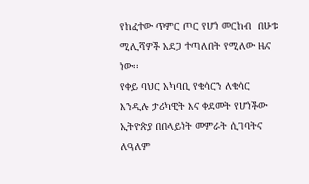የከፈተው ጥምር ጦር የሆነ መርከብ  በሁቱ ሚሊሻዎች አደጋ ተጣለበት የሚለው ዜና ነው፡፡
የቀይ ባህር አካባቢ የቄሳርን ለቄሳር እንዲሉ ታሪካዊት እና ቀደመት የሆነችው ኢትዮጵያ በበላይነት መምራት ሲገባትና ለዓለም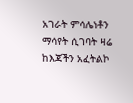አገራት ምሳሌነቶን ማሳየት ሲገባት ዛሬ ከእጃችን አፈትልኮ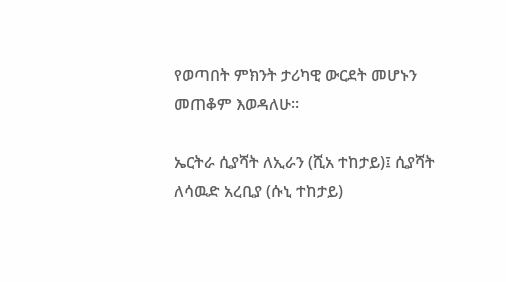የወጣበት ምክንት ታሪካዊ ውርደት መሆኑን መጠቆም እወዳለሁ፡፡

ኤርትራ ሲያሻት ለኢራን (ሺአ ተከታይ)፤ ሲያሻት ለሳዉድ አረቢያ (ሱኒ ተከታይ)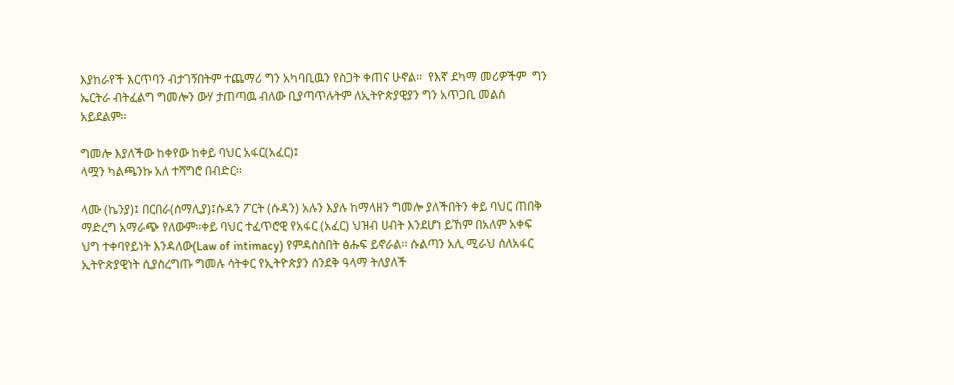እያከራየች እርጥባን ብታገኝበትም ተጨማሪ ግን አካባቢዉን የስጋት ቀጠና ሁኖል፡፡  የእኛ ደካማ መሪዎችም  ግን ኤርትራ ብትፈልግ ግመሎን ውሃ ታጠጣዉ ብለው ቢያጣጥሉትም ለኢትዮጵያዊያን ግን አጥጋቢ መልስ አይደልም፡፡

ግመሎ እያለችው ከቀየው ከቀይ ባህር አፋር(አፈር)፤
ላሟን ካልጫንኩ አለ ተሻግሮ በብድር፡፡

ላሙ (ኬንያ)፤ በርበራ(ሰማሊያ)፤ሱዳን ፖርት (ሱዳን) አሉን እያሉ ከማላዘን ግመሎ ያለችበትን ቀይ ባህር ጠበቅ ማድረግ አማራጭ የለውም፡፡ቀይ ባህር ተፈጥሮዊ የአፋር (አፈር) ህዝብ ሀብት እንደሆነ ይኸም በአለም አቀፍ ህግ ተቀባየይነት እንዳለው(Law of intimacy) የምዳስስበት ፅሑፍ ይኖራል፡፡ ሱልጣን አሊ ሚራህ ሰለአፋር ኢትዮጵያዊነት ሲያስረግጡ ግመሉ ሳትቀር የኢትዮጵያን ሰንደቅ ዓላማ ትለያለች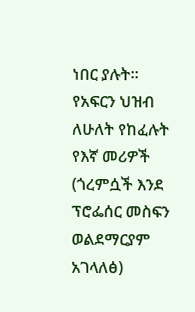ነበር ያሉት፡፡
የአፍርን ህዝብ ለሁለት የከፈሉት የእኛ መሪዎች (ጎረምሷች እንደ ፕሮፌሰር መስፍን ወልደማርያም አገላለፅ)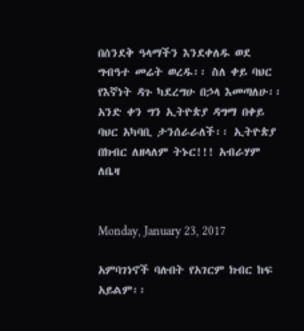በሰንደቅ ዓላማችን እንደቀለዱ ወደ ግብዓተ መሬት ወረዱ፡፡ ስለ ቀይ ባህር የእኛነት ዳጉ ካደረግሁ በኃላ እመጣለሁ፡፡
አንድ ቀን ግን ኢትዮጵያ ዳግማ በቀይ ባህር አካባቢ ታንሰራራለች፡፡ ኢትዮጵያ በክብር ለዘላለም ትኑር!!! አብራሃም ለቤዛ


Monday, January 23, 2017

አምባገነኖች ባሉበት የአገርም ክብር ከፍ አይልም፡፡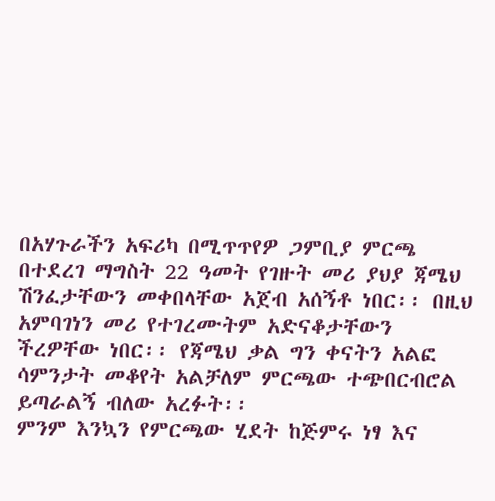በአሃጉራችን አፍሪካ በሚጥጥየዎ ጋምቢያ ምርጫ በተደረገ ማግስት 22 ዓመት የገዙት መሪ ያህያ ጃሜህ ሽንፈታቸውን መቀበላቸው አጀብ አሰኝቶ ነበር፡፡ በዚህ አምባገነን መሪ የተገረሙትም አድናቆታቸውን ችረዎቸው ነበር፡፡ የጃሜህ ቃል ግን ቀናትን አልፎ ሳምንታት መቆየት አልቻለም ምርጫው ተጭበርብሮል ይጣራልኝ ብለው አረፉት፡፡
ምንም እንኳን የምርጫው ሂደት ከጅምሩ ነፃ እና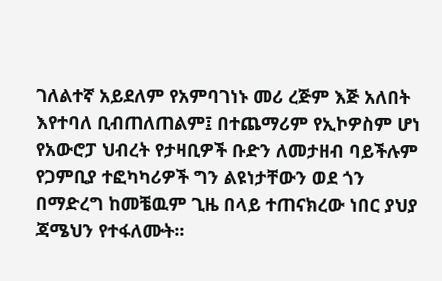ገለልተኛ አይደለም የአምባገነኑ መሪ ረጅም እጅ አለበት እየተባለ ቢብጠለጠልም፤ በተጨማሪም የኢኮዎስም ሆነ የአውሮፓ ህብረት የታዛቢዎች ቡድን ለመታዘብ ባይችሉም የጋምቢያ ተፎካካሪዎች ግን ልዩነታቸውን ወደ ጎን በማድረግ ከመቼዉም ጊዜ በላይ ተጠናክረው ነበር ያህያ ጃሜህን የተፋለሙት፡፡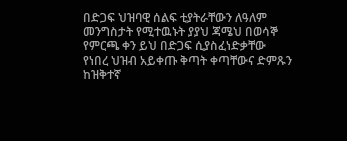በድጋፍ ህዝባዊ ሰልፍ ቲያትራቸውን ለዓለም መንግስታት የሚተዉኑት ያያህ ጃሜህ በወሳኞ የምርጫ ቀን ይህ በድጋፍ ሲያስፈነድቃቸው የነበረ ህዝብ አይቀጡ ቅጣት ቀጣቸውና ድምጹን ከዝቅተኛ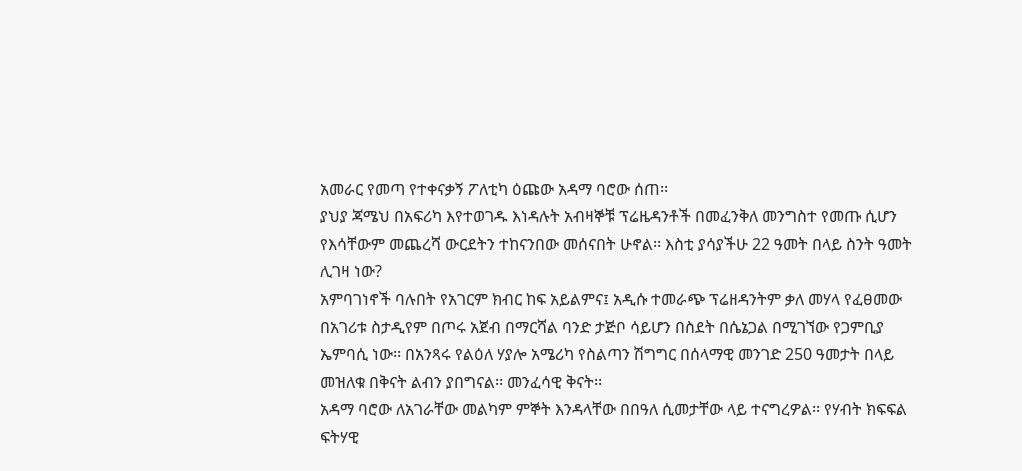አመራር የመጣ የተቀናቃኝ ፖለቲካ ዕጩው አዳማ ባሮው ሰጠ፡፡
ያህያ ጃሜህ በአፍሪካ እየተወገዱ እነዳሉት አብዛኞቹ ፕሬዜዳንቶች በመፈንቅለ መንግስተ የመጡ ሲሆን የእሳቸውም መጨረሻ ውርደትን ተከናንበው መሰናበት ሁኖል፡፡ እስቲ ያሳያችሁ 22 ዓመት በላይ ስንት ዓመት ሊገዛ ነው?
አምባገነኖች ባሉበት የአገርም ክብር ከፍ አይልምና፤ አዲሱ ተመራጭ ፕሬዘዳንትም ቃለ መሃላ የፈፀመው በአገሪቱ ስታዲየም በጦሩ አጀብ በማርሻል ባንድ ታጅቦ ሳይሆን በስደት በሴኔጋል በሚገኘው የጋምቢያ ኤምባሲ ነው፡፡ በአንጻሩ የልዕለ ሃያሎ አሜሪካ የስልጣን ሽግግር በሰላማዊ መንገድ 250 ዓመታት በላይ መዝለቁ በቅናት ልብን ያበግናል፡፡ መንፈሳዊ ቅናት፡፡
አዳማ ባሮው ለአገራቸው መልካም ምኞት እንዳላቸው በበዓለ ሲመታቸው ላይ ተናግረዎል፡፡ የሃብት ክፍፍል ፍትሃዊ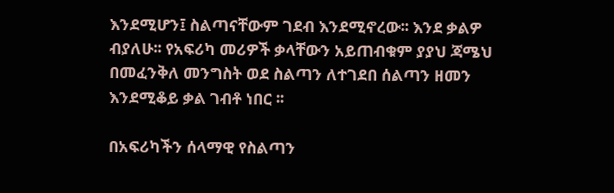እንደሚሆን፤ ስልጣናቸውም ገደብ እንደሚኖረው፡፡ እንደ ቃልዎ ብያለሁ፡፡ የአፍሪካ መሪዎች ቃላቸውን አይጠብቁም ያያህ ጃሜህ በመፈንቅለ መንግስት ወደ ስልጣን ለተገደበ ሰልጣን ዘመን እንደሚቆይ ቃል ገብቶ ነበር ፡፡

በአፍሪካችን ሰላማዊ የስልጣን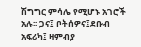ሽግግር ምሳሌ የሚሆኑ አገሮች አሉ፡፡ ጋና፤ ቦትሰዎና፤ደቡብ አፍሪካ፤ ዛምብያ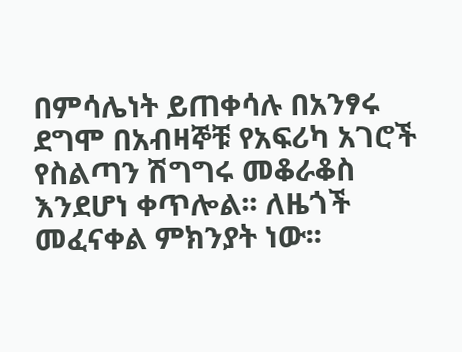በምሳሌነት ይጠቀሳሉ በአንፃሩ ደግሞ በአብዛኞቹ የአፍሪካ አገሮች የስልጣን ሽግግሩ መቆራቆስ  እንደሆነ ቀጥሎል፡፡ ለዜጎች መፈናቀል ምክንያት ነው፡፡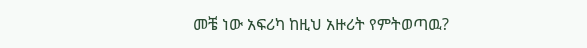መቼ ነው አፍሪካ ከዚህ አዙሪት የምትወጣዉ?